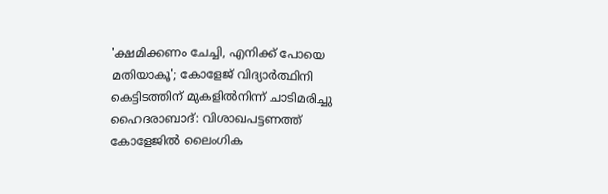'ക്ഷമിക്കണം ചേച്ചി, എനിക്ക് പോയെ മതിയാകൂ'; കോളേജ് വിദ്യാർത്ഥിനി കെട്ടിടത്തിന് മുകളിൽനിന്ന് ചാടിമരിച്ചു
ഹൈദരാബാദ്: വിശാഖപട്ടണത്ത് കോളേജിൽ ലൈംഗിക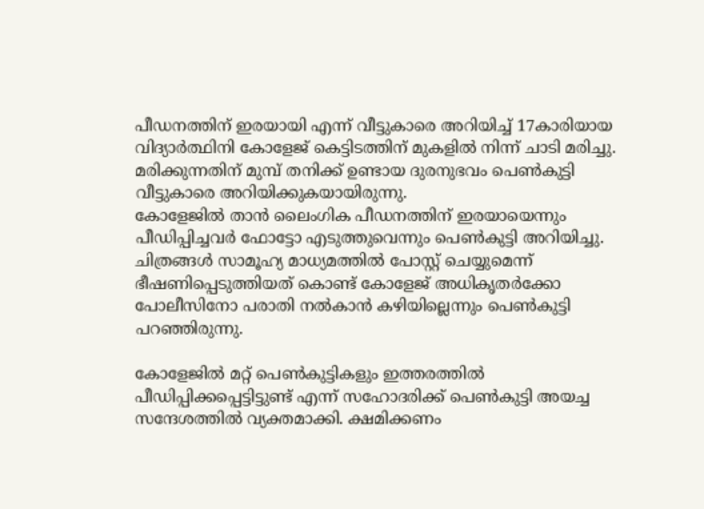പീഡനത്തിന് ഇരയായി എന്ന് വീട്ടുകാരെ അറിയിച്ച് 17കാരിയായ വിദ്യാർത്ഥിനി കോളേജ് കെട്ടിടത്തിന് മുകളിൽ നിന്ന് ചാടി മരിച്ചു. മരിക്കുന്നതിന് മുമ്പ് തനിക്ക് ഉണ്ടായ ദുരനുഭവം പെൺകുട്ടി വീട്ടുകാരെ അറിയിക്കുകയായിരുന്നു.
കോളേജിൽ താൻ ലൈംഗിക പീഡനത്തിന് ഇരയായെന്നും പീഡിപ്പിച്ചവർ ഫോട്ടോ എടുത്തുവെന്നും പെൺകുട്ടി അറിയിച്ചു. ചിത്രങ്ങൾ സാമൂഹ്യ മാധ്യമത്തിൽ പോസ്റ്റ് ചെയ്യുമെന്ന് ഭീഷണിപ്പെടുത്തിയത് കൊണ്ട് കോളേജ് അധികൃതർക്കോ പോലീസിനോ പരാതി നൽകാൻ കഴിയില്ലെന്നും പെൺകുട്ടി പറഞ്ഞിരുന്നു.

കോളേജിൽ മറ്റ് പെൺകുട്ടികളും ഇത്തരത്തിൽ പീഡിപ്പിക്കപ്പെട്ടിട്ടുണ്ട് എന്ന് സഹോദരിക്ക് പെൺകുട്ടി അയച്ച സന്ദേശത്തിൽ വ്യക്തമാക്കി. ക്ഷമിക്കണം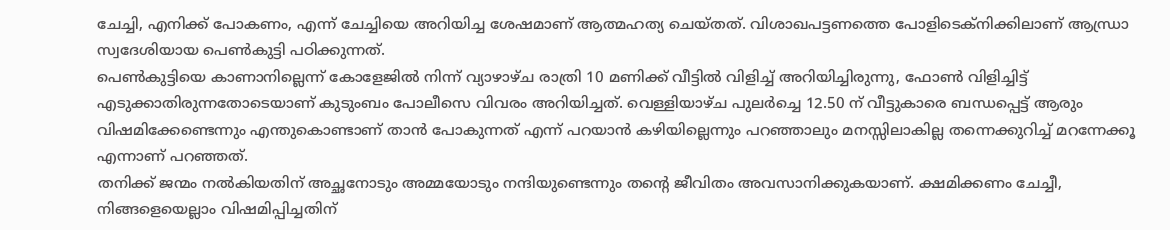ചേച്ചി, എനിക്ക് പോകണം, എന്ന് ചേച്ചിയെ അറിയിച്ച ശേഷമാണ് ആത്മഹത്യ ചെയ്തത്. വിശാഖപട്ടണത്തെ പോളിടെക്നിക്കിലാണ് ആന്ധ്രാ സ്വദേശിയായ പെൺകുട്ടി പഠിക്കുന്നത്.
പെൺകുട്ടിയെ കാണാനില്ലെന്ന് കോളേജിൽ നിന്ന് വ്യാഴാഴ്ച രാത്രി 10 മണിക്ക് വീട്ടിൽ വിളിച്ച് അറിയിച്ചിരുന്നു, ഫോൺ വിളിച്ചിട്ട് എടുക്കാതിരുന്നതോടെയാണ് കുടുംബം പോലീസെ വിവരം അറിയിച്ചത്. വെള്ളിയാഴ്ച പുലർച്ചെ 12.50 ന് വീട്ടുകാരെ ബന്ധപ്പെട്ട് ആരും വിഷമിക്കേണ്ടെന്നും എന്തുകൊണ്ടാണ് താൻ പോകുന്നത് എന്ന് പറയാൻ കഴിയില്ലെന്നും പറഞ്ഞാലും മനസ്സിലാകില്ല തന്നെക്കുറിച്ച് മറന്നേക്കൂ എന്നാണ് പറഞ്ഞത്.
തനിക്ക് ജന്മം നൽകിയതിന് അച്ഛനോടും അമ്മയോടും നന്ദിയുണ്ടെന്നും തന്റെ ജീവിതം അവസാനിക്കുകയാണ്. ക്ഷമിക്കണം ചേച്ചീ, നിങ്ങളെയെല്ലാം വിഷമിപ്പിച്ചതിന്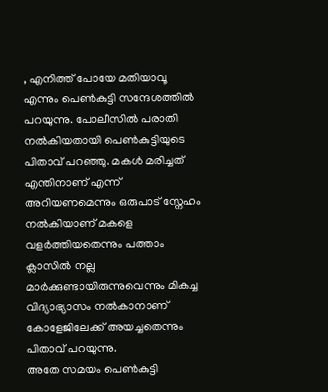, എനിത്ത് പോയേ മതിയാവൂ എന്നും പെൺകുട്ടി സന്ദേശത്തിൽ പറയുന്നു. പോലീസിൽ പരാതി നൽകിയതായി പെൺകുട്ടിയുടെ പിതാവ് പറഞ്ഞു. മകൾ മരിച്ചത് എന്തിനാണ് എന്ന് അറിയണമെന്നും ഒരുപാട് സ്നേഹം നൽകിയാണ് മകളെ വളർത്തിയതെന്നും പത്താം ക്ലാസിൽ നല്ല മാർക്കുണ്ടായിരുന്നുവെന്നും മികച്ച വിദ്യാഭ്യാസം നൽകാനാണ് കോളേജിലേക്ക് അയച്ചതെന്നും പിതാവ് പറയുന്നു.
അതേ സമയം പെൺകുട്ടി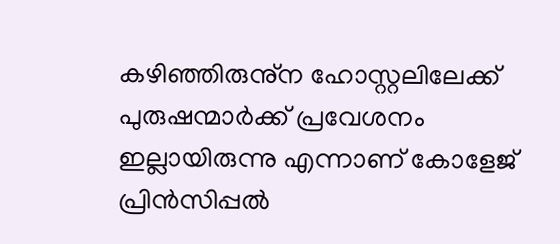കഴിഞ്ഞിരുനു്ന ഹോസ്റ്റലിലേക്ക് പുരുഷന്മാർക്ക് പ്രവേശനം ഇല്ലായിരുന്നു എന്നാണ് കോളേജ് പ്രിൻസിപ്പൽ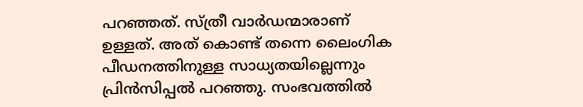പറഞ്ഞത്. സ്ത്രീ വാർഡന്മാരാണ് ഉള്ളത്. അത് കൊണ്ട് തന്നെ ലൈംഗിക പീഡനത്തിനുള്ള സാധ്യതയില്ലെന്നും പ്രിൻസിപ്പൽ പറഞ്ഞു. സംഭവത്തിൽ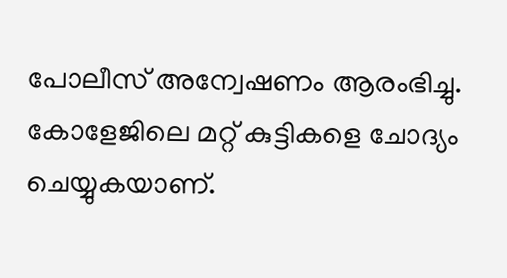പോലീസ് അന്വേഷണം ആരംഭിച്ചു. കോളേജിലെ മറ്റ് കുട്ടികളെ ചോദ്യം ചെയ്യുകയാണ്.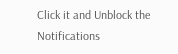Click it and Unblock the Notifications